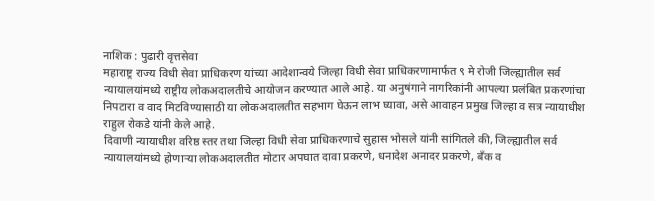नाशिक : पुढारी वृत्तसेवा
महाराष्ट्र राज्य विधी सेवा प्राधिकरण यांच्या आदेशान्वये जिल्हा विधी सेवा प्राधिकरणामार्फत ९ मे रोजी जिल्ह्यातील सर्व न्यायालयांमध्ये राष्ट्रीय लोकअदालतीचे आयोजन करण्यात आले आहे. या अनुषंगाने नागरिकांनी आपल्या प्रलंबित प्रकरणांचा निपटारा व वाद मिटविण्यासाठी या लोकअदालतीत सहभाग घेऊन लाभ घ्यावा, असे आवाहन प्रमुख जिल्हा व सत्र न्यायाधीश राहुल रोकडे यांनी केले आहे.
दिवाणी न्यायाधीश वरिष्ठ स्तर तथा जिल्हा विधी सेवा प्राधिकरणाचे सुहास भोसले यांनी सांगितले की, जिल्ह्यातील सर्व न्यायालयांमध्ये होणाऱ्या लोकअदालतीत मोटार अपघात दावा प्रकरणे, धनादेश अनादर प्रकरणे, बँक व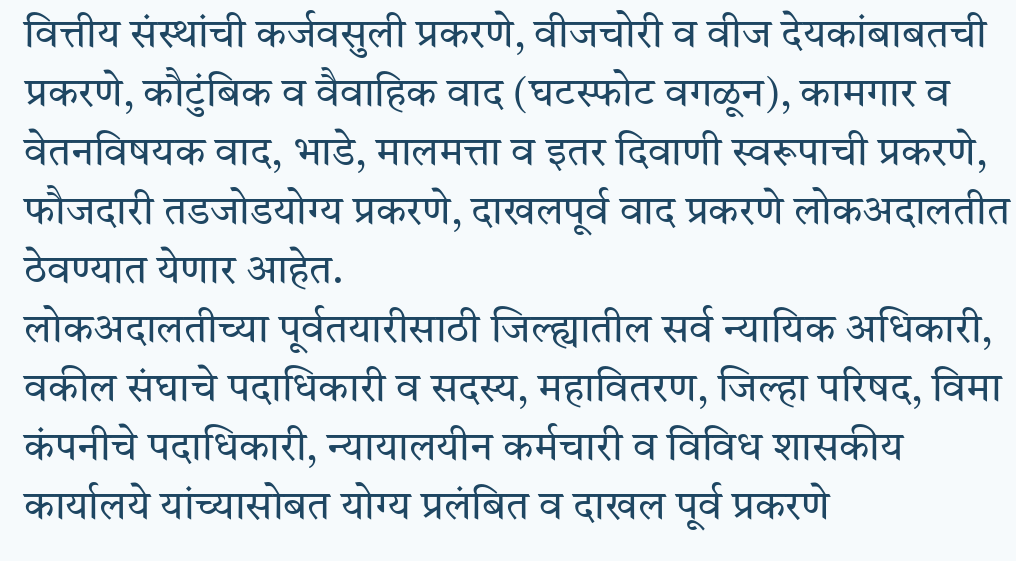वित्तीय संस्थांची कर्जवसुली प्रकरणे, वीजचोरी व वीज देयकांबाबतची प्रकरणे, कौटुंबिक व वैवाहिक वाद (घटस्फोट वगळून), कामगार व वेतनविषयक वाद, भाडे, मालमत्ता व इतर दिवाणी स्वरूपाची प्रकरणे, फौजदारी तडजोडयोग्य प्रकरणे, दाखलपूर्व वाद प्रकरणे लोकअदालतीत ठेवण्यात येणार आहेत.
लोकअदालतीच्या पूर्वतयारीसाठी जिल्ह्यातील सर्व न्यायिक अधिकारी, वकील संघाचे पदाधिकारी व सदस्य, महावितरण, जिल्हा परिषद, विमा कंपनीचे पदाधिकारी, न्यायालयीन कर्मचारी व विविध शासकीय कार्यालये यांच्यासोबत योग्य प्रलंबित व दाखल पूर्व प्रकरणे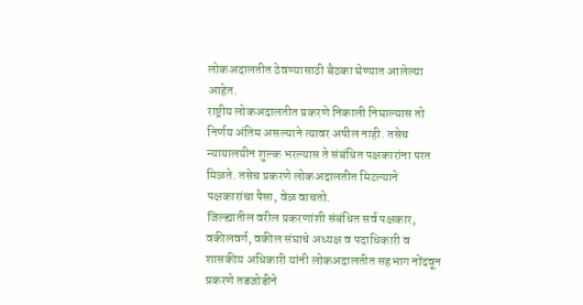लोकअदालतीत ठेवण्यासाठी बैठका घेण्यात आलेल्या आहेत.
राष्ट्रीय लोकअदालतीत प्रकरणे निकाली निघाल्यास तो निर्णय अंतिम असल्याने त्यावर अपील नाही. तसेच न्यायालयीन शुल्क भरल्यास ते संबंधित पक्षकारांना परत मिळते. तसेच प्रकरणे लोकअदालतीत मिटल्याने पक्षकारांचा पैसा, वेळ वाचतो.
जिल्ह्यातील वरील प्रकरणांशी संबंधित सर्व पक्षकार, वकीलवर्ग, वकील संघाचे अध्यक्ष व पदाधिकारी व शासकीय अधिकारी यांनी लोकअदालतीत सहभाग नोंदवून प्रकरणे तडजोडीने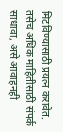मिटविण्यासाठी प्रयत्न करावेत. तसेच अधिक माहितीसाठी संपर्क साधावा, असे आवाहनही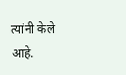त्यांनी केले आहे.